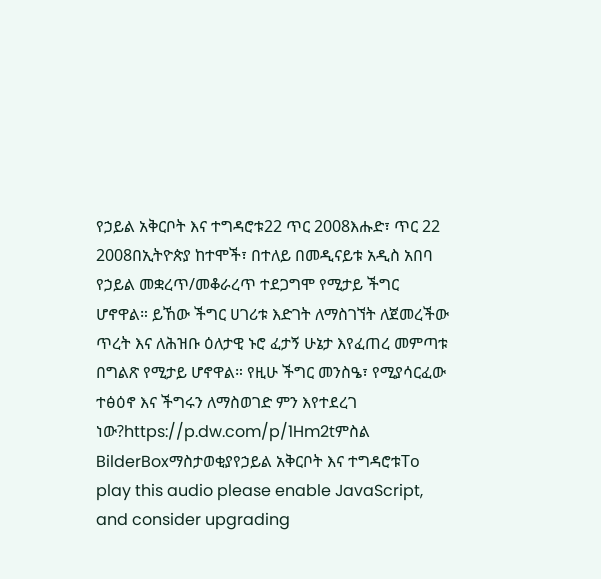የኃይል አቅርቦት እና ተግዳሮቱ22 ጥር 2008እሑድ፣ ጥር 22 2008በኢትዮጵያ ከተሞች፣ በተለይ በመዲናይቱ አዲስ አበባ የኃይል መቋረጥ/መቆራረጥ ተደጋግሞ የሚታይ ችግር ሆኖዋል። ይኸው ችግር ሀገሪቱ እድገት ለማስገኘት ለጀመረችው ጥረት እና ለሕዝቡ ዕለታዊ ኑሮ ፈታኝ ሁኔታ እየፈጠረ መምጣቱ በግልጽ የሚታይ ሆኖዋል። የዚሁ ችግር መንስዔ፣ የሚያሳርፈው ተፅዕኖ እና ችግሩን ለማስወገድ ምን እየተደረገ ነው?https://p.dw.com/p/1Hm2tምስል BilderBoxማስታወቂያየኃይል አቅርቦት እና ተግዳሮቱTo play this audio please enable JavaScript, and consider upgrading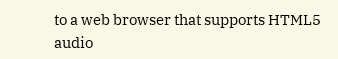to a web browser that supports HTML5 audio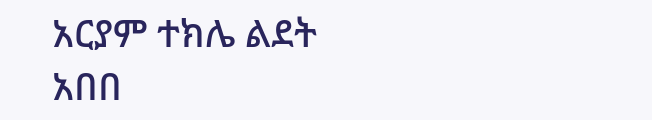አርያም ተክሌ ልደት አበበ